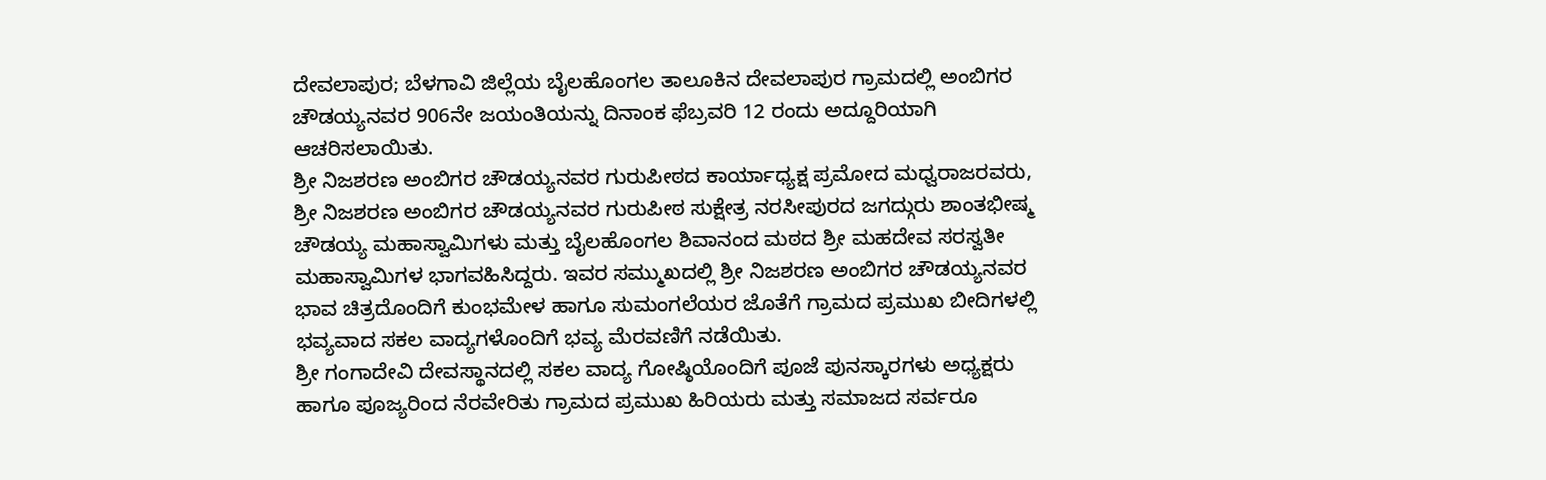ದೇವಲಾಪುರ; ಬೆಳಗಾವಿ ಜಿಲ್ಲೆಯ ಬೈಲಹೊಂಗಲ ತಾಲೂಕಿನ ದೇವಲಾಪುರ ಗ್ರಾಮದಲ್ಲಿ ಅಂಬಿಗರ ಚೌಡಯ್ಯನವರ 906ನೇ ಜಯಂತಿಯನ್ನು ದಿನಾಂಕ ಫೆಬ್ರವರಿ 12 ರಂದು ಅದ್ದೂರಿಯಾಗಿ ಆಚರಿಸಲಾಯಿತು.
ಶ್ರೀ ನಿಜಶರಣ ಅಂಬಿಗರ ಚೌಡಯ್ಯನವರ ಗುರುಪೀಠದ ಕಾರ್ಯಾಧ್ಯಕ್ಷ ಪ್ರಮೋದ ಮಧ್ವರಾಜರವರು, ಶ್ರೀ ನಿಜಶರಣ ಅಂಬಿಗರ ಚೌಡಯ್ಯನವರ ಗುರುಪೀಠ ಸುಕ್ಷೇತ್ರ ನರಸೀಪುರದ ಜಗದ್ಗುರು ಶಾಂತಭೀಷ್ಮ ಚೌಡಯ್ಯ ಮಹಾಸ್ವಾಮಿಗಳು ಮತ್ತು ಬೈಲಹೊಂಗಲ ಶಿವಾನಂದ ಮಠದ ಶ್ರೀ ಮಹದೇವ ಸರಸ್ವತೀ ಮಹಾಸ್ವಾಮಿಗಳ ಭಾಗವಹಿಸಿದ್ದರು. ಇವರ ಸಮ್ಮುಖದಲ್ಲಿ ಶ್ರೀ ನಿಜಶರಣ ಅಂಬಿಗರ ಚೌಡಯ್ಯನವರ ಭಾವ ಚಿತ್ರದೊಂದಿಗೆ ಕುಂಭಮೇಳ ಹಾಗೂ ಸುಮಂಗಲೆಯರ ಜೊತೆಗೆ ಗ್ರಾಮದ ಪ್ರಮುಖ ಬೀದಿಗಳಲ್ಲಿ ಭವ್ಯವಾದ ಸಕಲ ವಾದ್ಯಗಳೊಂದಿಗೆ ಭವ್ಯ ಮೆರವಣಿಗೆ ನಡೆಯಿತು.
ಶ್ರೀ ಗಂಗಾದೇವಿ ದೇವಸ್ಥಾನದಲ್ಲಿ ಸಕಲ ವಾದ್ಯ ಗೋಷ್ಠಿಯೊಂದಿಗೆ ಪೂಜೆ ಪುನಸ್ಕಾರಗಳು ಅಧ್ಯಕ್ಷರು ಹಾಗೂ ಪೂಜ್ಯರಿಂದ ನೆರವೇರಿತು ಗ್ರಾಮದ ಪ್ರಮುಖ ಹಿರಿಯರು ಮತ್ತು ಸಮಾಜದ ಸರ್ವರೂ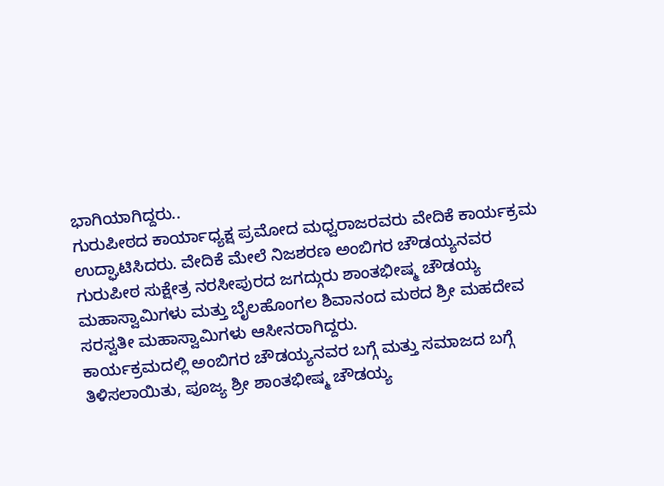ಭಾಗಿಯಾಗಿದ್ದರು..
ಗುರುಪೀಠದ ಕಾರ್ಯಾಧ್ಯಕ್ಷ ಪ್ರಮೋದ ಮಧ್ವರಾಜರವರು ವೇದಿಕೆ ಕಾರ್ಯಕ್ರಮ ಉದ್ಘಾಟಿಸಿದರು. ವೇದಿಕೆ ಮೇಲೆ ನಿಜಶರಣ ಅಂಬಿಗರ ಚೌಡಯ್ಯನವರ ಗುರುಪೀಠ ಸುಕ್ಷೇತ್ರ ನರಸೀಪುರದ ಜಗದ್ಗುರು ಶಾಂತಭೀಷ್ಮ ಚೌಡಯ್ಯ ಮಹಾಸ್ವಾಮಿಗಳು ಮತ್ತು ಬೈಲಹೊಂಗಲ ಶಿವಾನಂದ ಮಠದ ಶ್ರೀ ಮಹದೇವ ಸರಸ್ವತೀ ಮಹಾಸ್ವಾಮಿಗಳು ಆಸೀನರಾಗಿದ್ದರು.
ಕಾರ್ಯಕ್ರಮದಲ್ಲಿ ಅಂಬಿಗರ ಚೌಡಯ್ಯನವರ ಬಗ್ಗೆ ಮತ್ತು ಸಮಾಜದ ಬಗ್ಗೆ ತಿಳಿಸಲಾಯಿತು, ಪೂಜ್ಯ ಶ್ರೀ ಶಾಂತಭೀಷ್ಮ ಚೌಡಯ್ಯ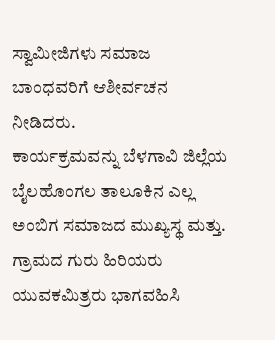ಸ್ವಾಮೀಜಿಗಳು ಸಮಾಜ ಬಾಂಧವರಿಗೆ ಆಶೀರ್ವಚನ ನೀಡಿದರು.
ಕಾರ್ಯಕ್ರಮವನ್ನು ಬೆಳಗಾವಿ ಜಿಲ್ಲೆಯ ಬೈಲಹೊಂಗಲ ತಾಲೂಕಿನ ಎಲ್ಲ ಅಂಬಿಗ ಸಮಾಜದ ಮುಖ್ಯಸ್ಥ ಮತ್ತು. ಗ್ರಾಮದ ಗುರು ಹಿರಿಯರು ಯುವಕಮಿತ್ರರು ಭಾಗವಹಿಸಿ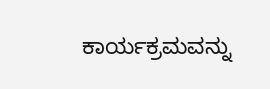ಕಾರ್ಯಕ್ರಮವನ್ನು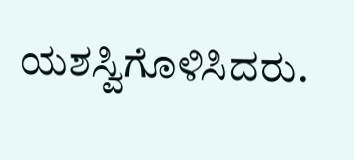ಯಶಸ್ವಿಗೊಳಿಸಿದರು.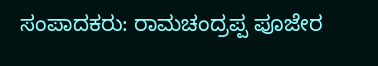ಸಂಪಾದಕರು: ರಾಮಚಂದ್ರಪ್ಪ ಪೂಜೇರ